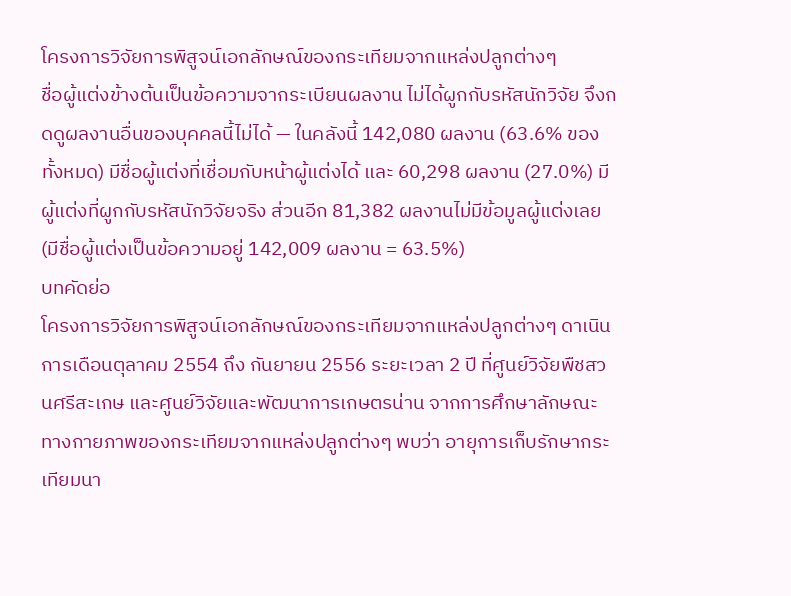โครงการวิจัยการพิสูจน์เอกลักษณ์ของกระเทียมจากแหล่งปลูกต่างๆ
ชื่อผู้แต่งข้างต้นเป็นข้อความจากระเบียนผลงาน ไม่ได้ผูกกับรหัสนักวิจัย จึงกดดูผลงานอื่นของบุคคลนี้ไม่ได้ — ในคลังนี้ 142,080 ผลงาน (63.6% ของทั้งหมด) มีชื่อผู้แต่งที่เชื่อมกับหน้าผู้แต่งได้ และ 60,298 ผลงาน (27.0%) มีผู้แต่งที่ผูกกับรหัสนักวิจัยจริง ส่วนอีก 81,382 ผลงานไม่มีข้อมูลผู้แต่งเลย (มีชื่อผู้แต่งเป็นข้อความอยู่ 142,009 ผลงาน = 63.5%)
บทคัดย่อ
โครงการวิจัยการพิสูจน์เอกลักษณ์ของกระเทียมจากแหล่งปลูกต่างๆ ดาเนินการเดือนตุลาคม 2554 ถึง กันยายน 2556 ระยะเวลา 2 ปี ที่ศูนย์วิจัยพืชสวนศรีสะเกษ และศูนย์วิจัยและพัฒนาการเกษตรน่าน จากการศึกษาลักษณะทางกายภาพของกระเทียมจากแหล่งปลูกต่างๆ พบว่า อายุการเก็บรักษากระเทียมนา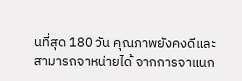นที่สุด 180 วัน คุณภาพยังคงดีและสามารถจาหน่ายได้ จากการจาแนก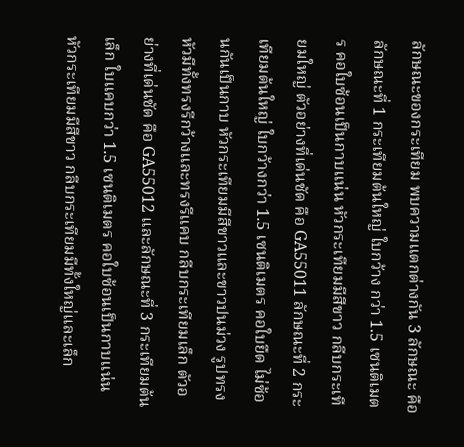ลักษณะของกระเทียม พบความแตกต่างกัน 3 ลักษณะ คือ ลักษณะที่ 1 กระเทียมต้นใหญ่ ใบกว้าง กว่า 1.5 เซนติเมตร คอใบซ้อนเป็นกาบแน่น หัวกระเทียมมีสีขาว กลีบกระเทียมใหญ่ ตัวอย่างที่เด่นชัด คือ GA55011 ลักษณะที่ 2 กระเทียมต้นใหญ่ ใบกว้างกว่า 1.5 เซนติเมตร คอใบยืด ไม่ซ้อนกันเป็นกาบ หัวกระเทียมมีสีขาวและขาวปนม่วง รูปทรงหัวมีทั้งทรงรีกว้างและทรงรีแคบ กลีบกระเทียมเล็ก ตัวอย่างที่เด่นชัด คือ GA55012 และลักษณะที่ 3 กระเทียมต้นเล็ก ใบแคบกว่า 1.5 เซนติเมตร คอใบซ้อนเป็นกาบแน่น หัวกระเทียมมีสีขาว กลีบกระเทียมมีทั้งใหญ่และเล็ก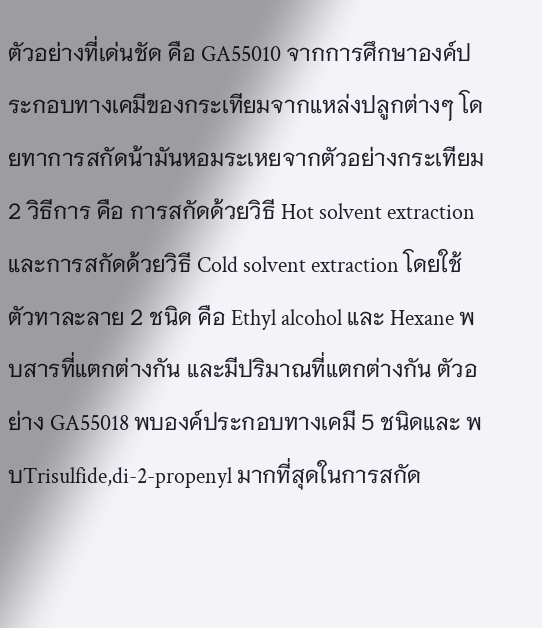ตัวอย่างที่เด่นชัด คือ GA55010 จากการศึกษาองค์ประกอบทางเคมีของกระเทียมจากแหล่งปลูกต่างๆ โดยทาการสกัดน้ามันหอมระเหยจากตัวอย่างกระเทียม 2 วิธีการ คือ การสกัดด้วยวิธี Hot solvent extraction และการสกัดด้วยวิธี Cold solvent extraction โดยใช้ตัวทาละลาย 2 ชนิด คือ Ethyl alcohol และ Hexane พบสารที่แตกต่างกัน และมีปริมาณที่แตกต่างกัน ตัวอย่าง GA55018 พบองค์ประกอบทางเคมี 5 ชนิดและ พบTrisulfide,di-2-propenyl มากที่สุดในการสกัด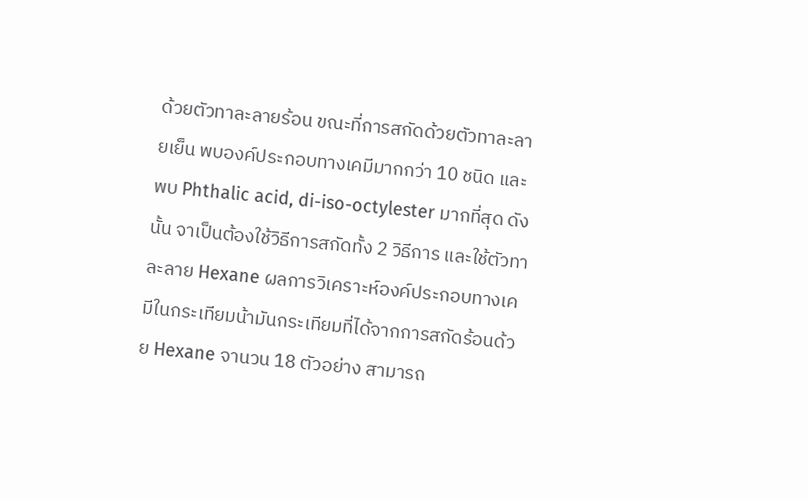ด้วยตัวทาละลายร้อน ขณะที่การสกัดด้วยตัวทาละลายเย็น พบองค์ประกอบทางเคมีมากกว่า 10 ชนิด และพบ Phthalic acid, di-iso-octylester มากที่สุด ดังนั้น จาเป็นต้องใช้วิธีการสกัดทั้ง 2 วิธีการ และใช้ตัวทาละลาย Hexane ผลการวิเคราะห์องค์ประกอบทางเคมีในกระเทียมน้ามันกระเทียมที่ได้จากการสกัดร้อนด้วย Hexane จานวน 18 ตัวอย่าง สามารถ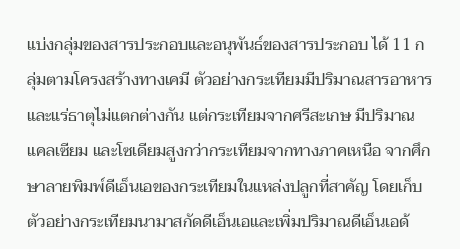แบ่งกลุ่มของสารประกอบและอนุพันธ์ของสารประกอบ ได้ 11 กลุ่มตามโครงสร้างทางเคมี ตัวอย่างกระเทียมมีปริมาณสารอาหารและแร่ธาตุไม่แตกต่างกัน แต่กระเทียมจากศรีสะเกษ มีปริมาณแคลเซียม และโซเดียมสูงกว่ากระเทียมจากทางภาคเหนือ จากศึกษาลายพิมพ์ดีเอ็นเอของกระเทียมในแหล่งปลูกที่สาคัญ โดยเก็บตัวอย่างกระเทียมนามาสกัดดีเอ็นเอและเพิ่มปริมาณดีเอ็นเอด้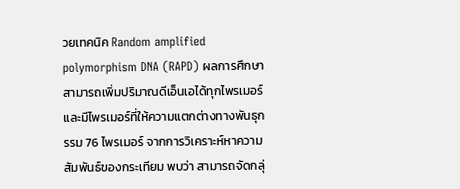วยเทคนิค Random amplified polymorphism DNA (RAPD) ผลการศึกษา สามารถเพิ่มปริมาณดีเอ็นเอได้ทุกไพรเมอร์ และมีไพรเมอร์ที่ให้ความแตกต่างทางพันธุกรรม 76 ไพรเมอร์ จากการวิเคราะห์หาความสัมพันธ์ของกระเทียม พบว่า สามารถจัดกลุ่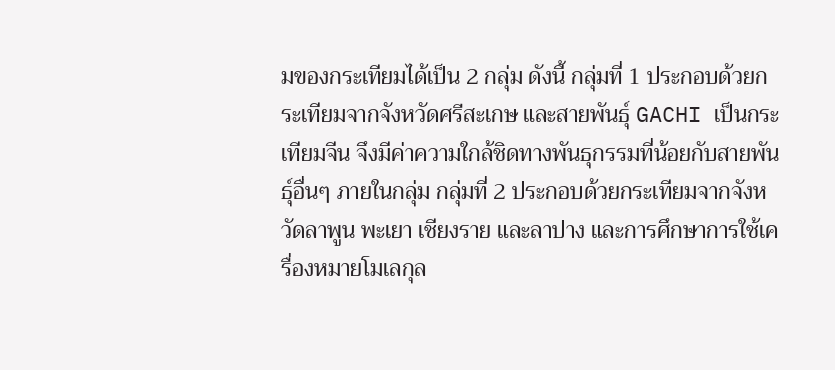มของกระเทียมได้เป็น 2 กลุ่ม ดังนี้ กลุ่มที่ 1 ประกอบด้วยกระเทียมจากจังหวัดศรีสะเกษ และสายพันธุ์ GACHI เป็นกระเทียมจีน จึงมีค่าความใกล้ชิดทางพันธุกรรมที่น้อยกับสายพันธุ์อื่นๆ ภายในกลุ่ม กลุ่มที่ 2 ประกอบด้วยกระเทียมจากจังหวัดลาพูน พะเยา เชียงราย และลาปาง และการศึกษาการใช้เครื่องหมายโมเลกุล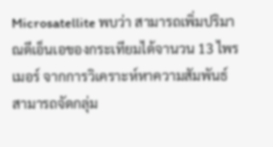Microsatellite พบว่า สามารถเพิ่มปริมาณดีเอ็นเอของกระเทียมได้จานวน 13 ไพรเมอร์ จากการวิเคราะห์หาความสัมพันธ์ สามารถจัดกลุ่ม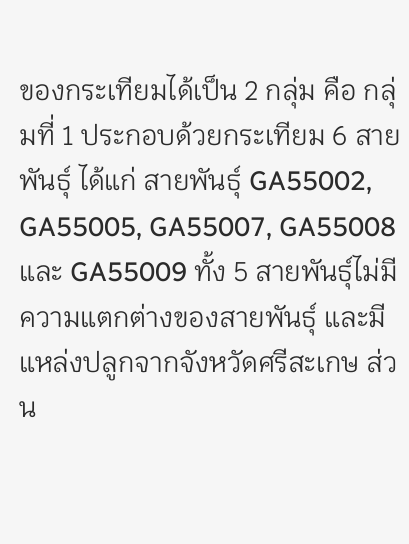ของกระเทียมได้เป็น 2 กลุ่ม คือ กลุ่มที่ 1 ประกอบด้วยกระเทียม 6 สายพันธุ์ ได้แก่ สายพันธุ์ GA55002, GA55005, GA55007, GA55008 และ GA55009 ทั้ง 5 สายพันธุ์ไม่มีความแตกต่างของสายพันธุ์ และมีแหล่งปลูกจากจังหวัดศรีสะเกษ ส่วน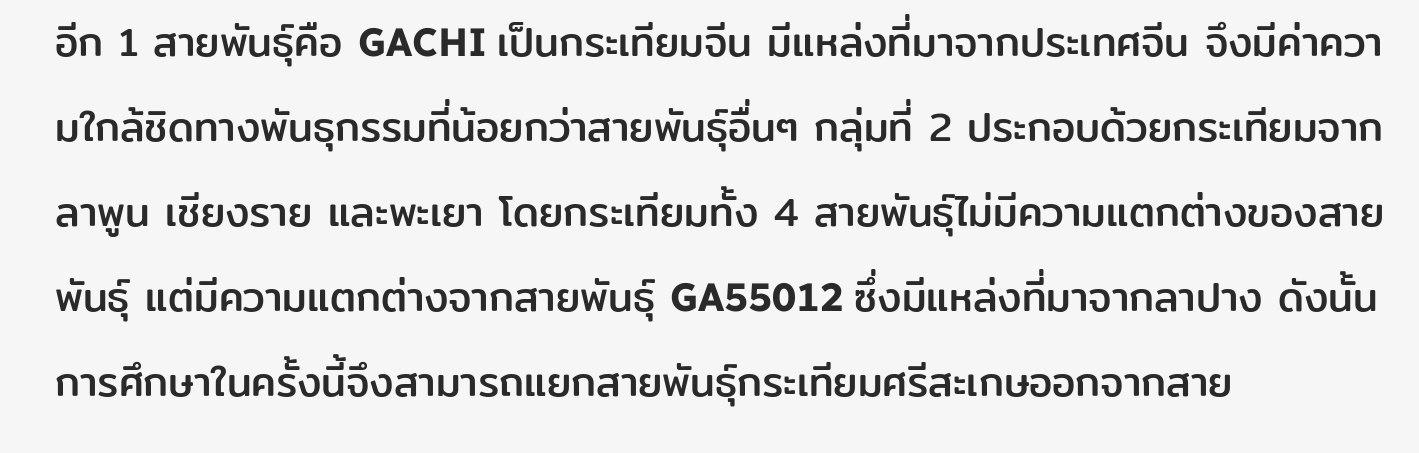อีก 1 สายพันธุ์คือ GACHI เป็นกระเทียมจีน มีแหล่งที่มาจากประเทศจีน จึงมีค่าความใกล้ชิดทางพันธุกรรมที่น้อยกว่าสายพันธุ์อื่นๆ กลุ่มที่ 2 ประกอบด้วยกระเทียมจากลาพูน เชียงราย และพะเยา โดยกระเทียมทั้ง 4 สายพันธุ์ไม่มีความแตกต่างของสายพันธุ์ แต่มีความแตกต่างจากสายพันธุ์ GA55012 ซึ่งมีแหล่งที่มาจากลาปาง ดังนั้นการศึกษาในครั้งนี้จึงสามารถแยกสายพันธุ์กระเทียมศรีสะเกษออกจากสาย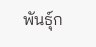พันธุ์ก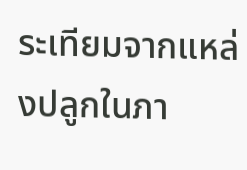ระเทียมจากแหล่งปลูกในภา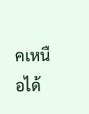คเหนือได้